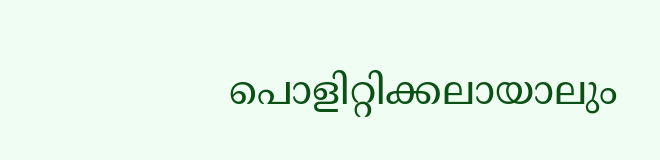പൊളിറ്റിക്കലായാലും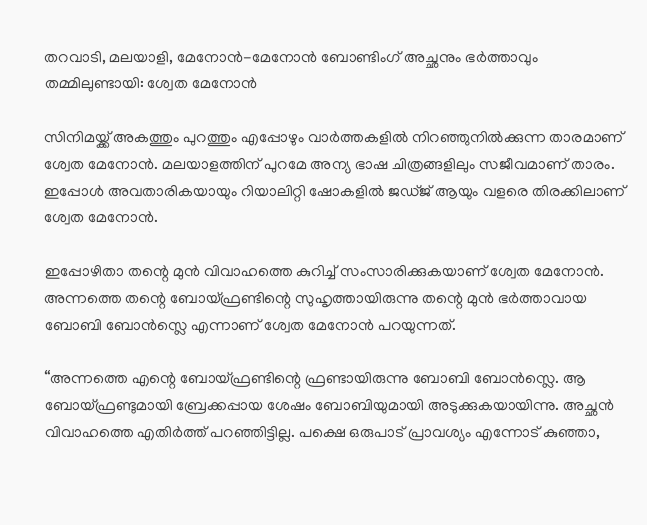തറവാടി, മലയാളി, മേനോൻ-മേനോൻ ബോണ്ടിംഗ് അച്ഛനും ഭർത്താവും തമ്മിലുണ്ടായി: ശ്വേത മേനോൻ

സിനിമയ്ക്ക് അകത്തും പുറത്തും എപ്പോഴും വാർത്തകളിൽ നിറഞ്ഞുനിൽക്കുന്ന താരമാണ് ശ്വേത മേനോൻ. മലയാളത്തിന് പുറമേ അന്യ ഭാഷ ചിത്രങ്ങളിലും സജീവമാണ് താരം. ഇപ്പോൾ അവതാരികയായും റിയാലിറ്റി ഷോകളിൽ ജഡ്ജ് ആയും വളരെ തിരക്കിലാണ് ശ്വേത മേനോൻ.

ഇപ്പോഴിതാ തന്റെ മുൻ വിവാഹത്തെ കുറിച്ച് സംസാരിക്കുകയാണ് ശ്വേത മേനോൻ. അന്നത്തെ തന്റെ ബോയ്ഫ്രണ്ടിന്റെ സുഹൃത്തായിരുന്നു തന്റെ മുൻ ഭർത്താവായ ബോബി ബോൻസ്ലെ എന്നാണ് ശ്വേത മേനോൻ പറയുന്നത്.

“അന്നത്തെ എന്റെ ബോയ്ഫ്രണ്ടിന്റെ ഫ്രണ്ടായിരുന്നു ബോബി ബോൻസ്ലെ. ആ ബോയ്ഫ്രണ്ടുമായി ബ്രേക്കപ്പായ ശേഷം ബോബിയുമായി അടുക്കുകയായിന്നു. അച്ഛൻ വിവാഹത്തെ എതിർത്ത് പറഞ്ഞി‌ട്ടില്ല. പക്ഷെ ഒരുപാട് പ്രാവശ്യം എന്നോട് കുഞ്ഞാ,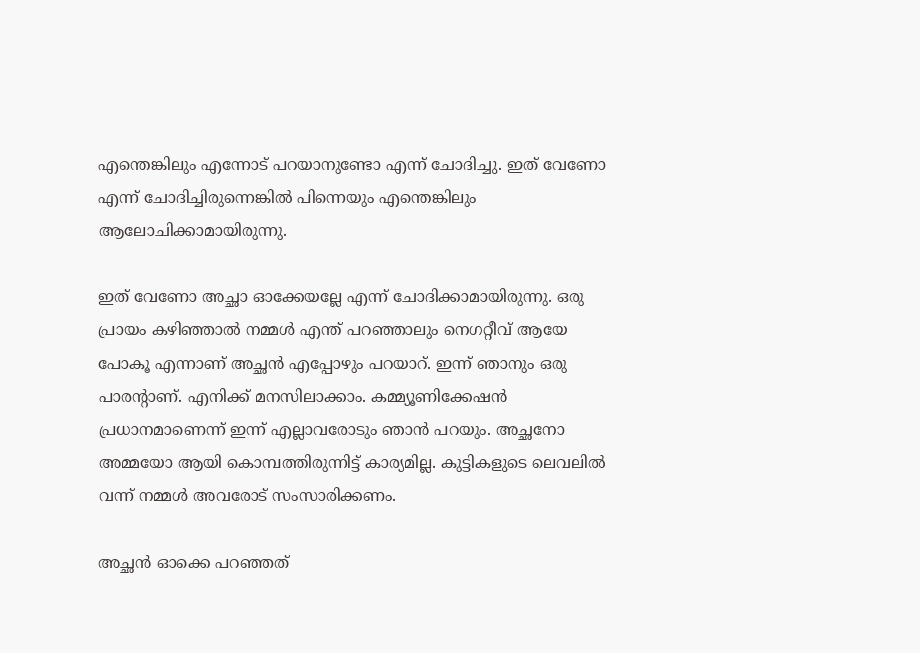എന്തെങ്കിലും എന്നോട് പറയാനുണ്ടോ എന്ന് ചോദിച്ചു. ഇത് വേണോ എന്ന് ചോദിച്ചിരുന്നെങ്കിൽ പിന്നെയും എന്തെങ്കിലും ആലോചിക്കാമായിരുന്നു.

ഇത് വേണോ അച്ഛാ ഓക്കേയല്ലേ എന്ന് ചോദിക്കാമായിരുന്നു. ഒരു പ്രായം കഴിഞ്ഞാൽ നമ്മൾ എന്ത് പറഞ്ഞാലും നെഗറ്റീവ് ആയേ പോകൂ എന്നാണ് അച്ഛൻ എപ്പോഴും പറയാറ്. ഇന്ന് ഞാനും ഒരു പാരന്റാണ്. എനിക്ക് മനസിലാക്കാം. കമ്മ്യൂണിക്കേഷൻ പ്രധാനമാണെന്ന് ഇന്ന് എല്ലാവരോടും ഞാൻ പറയും. അച്ഛനോ അമ്മയോ ആയി കൊമ്പത്തിരുന്നിട്ട് കാര്യമില്ല. കുട്ടികളുടെ ലെവലിൽ വന്ന് നമ്മൾ അവരോട് സംസാരിക്കണം.

അച്ഛൻ ഓക്കെ പറഞ്ഞത്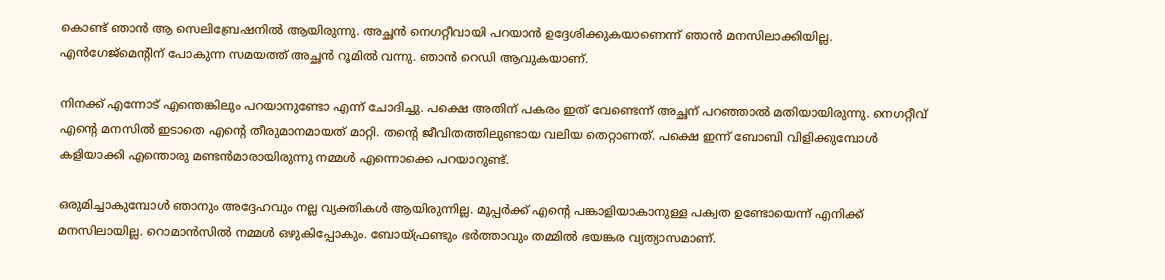കൊണ്ട് ഞാൻ ആ സെലിബ്രേഷനിൽ ആയിരുന്നു. അച്ഛൻ നെഗറ്റീവായി പറയാൻ ഉദ്ദേശിക്കുകയാണെന്ന് ഞാൻ മനസിലാക്കിയില്ല. എൻഗേജ്മെന്റിന് പോകുന്ന സമയത്ത് അച്ഛൻ റൂമിൽ വന്നു. ഞാൻ റെഡി ആവുകയാണ്.

നിനക്ക് എന്നോട് എന്തെങ്കിലും പറയാനുണ്ടോ എന്ന് ചോദിച്ചു. പക്ഷെ അതിന് പകരം ഇത് വേണ്ടെന്ന് അച്ഛന് പറഞ്ഞാൽ മതിയായിരുന്നു. നെഗറ്റീവ് എന്റെ മനസിൽ ഇടാതെ എന്റെ തീരുമാനമായത് മാറ്റി. തന്റെ ജീവിതത്തിലുണ്ടായ വലിയ തെറ്റാണത്. പക്ഷെ ഇന്ന് ബോബി വിളിക്കുമ്പോൾ കളിയാക്കി എന്തൊരു മണ്ടൻമാരായിരുന്നു നമ്മൾ എന്നൊക്കെ പറയാറുണ്ട്.

ഒരുമിച്ചാകുമ്പോൾ ഞാനും അദ്ദേഹവും നല്ല വ്യക്തികൾ ആയിരുന്നില്ല. മൂപ്പർക്ക് എന്റെ പങ്കാളിയാകാനുള്ള പക്വത ഉണ്ടോയെന്ന് എനിക്ക് മനസിലായില്ല. റൊമാൻസിൽ നമ്മൾ ഒഴുകിപ്പോകും. ബോയ്ഫ്രണ്ടും ഭർത്താവും തമ്മിൽ ഭയങ്കര വ്യത്യാസമാണ്.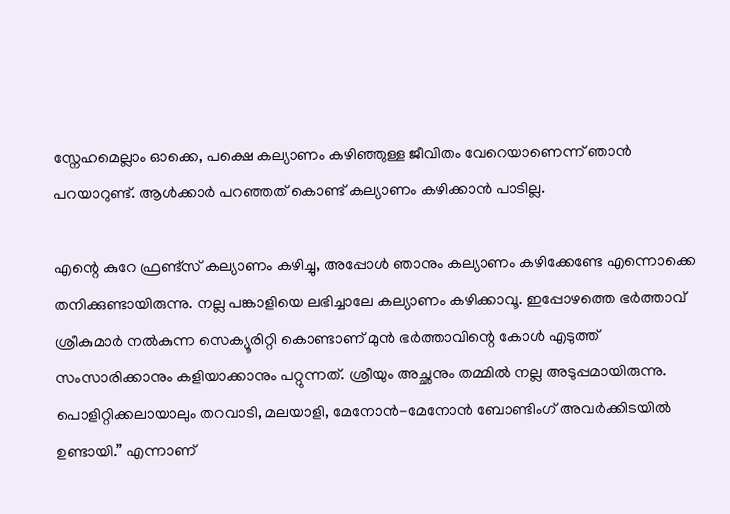സ്നേഹമെല്ലാം ഓക്കെ, പക്ഷെ കല്യാണം കഴിഞ്ഞുള്ള ജീവിതം വേറെയാണെന്ന് ഞാൻ പറയാറുണ്ട്. ആൾക്കാർ പറഞ്ഞത് കൊണ്ട് കല്യാണം കഴിക്കാൻ പാടില്ല.

എന്റെ കുറേ ഫ്രണ്ട്സ് കല്യാണം കഴിച്ചു, അപ്പോൾ ഞാനും കല്യാണം കഴിക്കേണ്ടേ എന്നൊക്കെ തനിക്കുണ്ടായിരുന്നു. നല്ല പങ്കാളിയെ ലഭിച്ചാലേ കല്യാണം കഴിക്കാവൂ. ഇപ്പോഴത്തെ ഭർത്താവ് ശ്രീകുമാർ നൽകുന്ന സെക്യൂരിറ്റി കൊണ്ടാണ് മുൻ ഭർത്താവിന്റെ കോൾ എടുത്ത് സംസാരിക്കാനും കളിയാക്കാനും പറ്റുന്നത്. ശ്രീയും അച്ഛനും തമ്മിൽ നല്ല അടുപ്പമായിരുന്നു. പൊളിറ്റിക്കലായാലും തറവാടി, മലയാളി, മേനോൻ-മേനോൻ ബോണ്ടിംഗ് അവർക്കിടയിൽ ഉണ്ടായി.” എന്നാണ്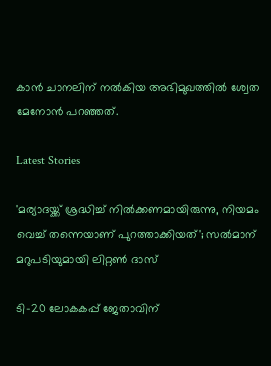കാൻ ചാനലിന് നൽകിയ അഭിമുഖത്തിൽ ശ്വേത മേനോൻ പറഞ്ഞത്.

Latest Stories

'മര്യാദയ്ക്ക് ശ്രദ്ധിച്ച് നിൽക്കണമായിരുന്നു, നിയമം വെച്ച് തന്നെയാണ് പുറത്താക്കിയത്'; സൽമാന് മറുപടിയുമായി ലിറ്റൺ ദാസ്

ടി-20 ലോകകപ്പ് ജേതാവിന്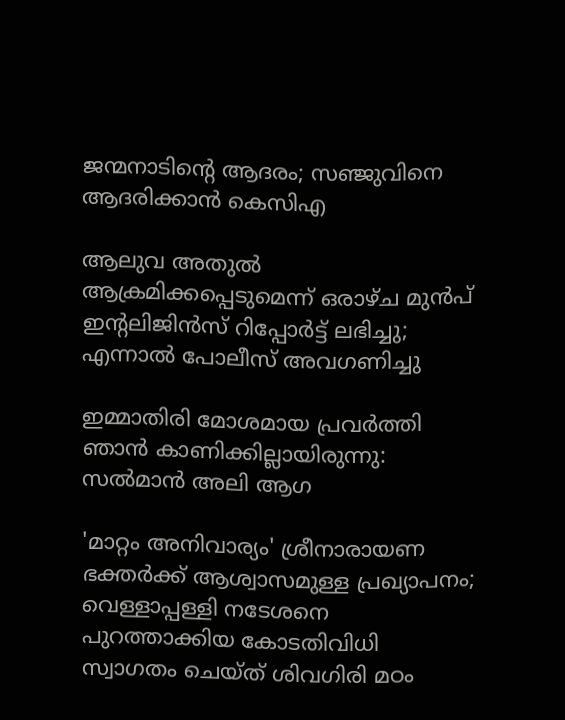ജന്മനാടിന്റെ ആദരം; സഞ്ജുവിനെ ആദരിക്കാൻ കെസിഎ

ആലുവ അതുൽ ആക്രമിക്കപ്പെടുമെന്ന് ഒരാഴ്ച മുൻപ് ഇന്റലിജിൻസ് റിപ്പോർട്ട് ലഭിച്ചു; എന്നാൽ പോലീസ് അവഗണിച്ചു

ഇമ്മാതിരി മോശമായ പ്രവർത്തി ഞാൻ കാണിക്കില്ലായിരുന്നു: സല്‍മാന്‍ അലി ആഗ

'മാറ്റം അനിവാര്യം' ശ്രീനാരായണ ഭക്തര്‍ക്ക് ആശ്വാസമുള്ള പ്രഖ്യാപനം; വെള്ളാപ്പള്ളി നടേശനെ പുറത്താക്കിയ കോടതിവിധി സ്വാഗതം ചെയ്ത് ശിവഗിരി മഠം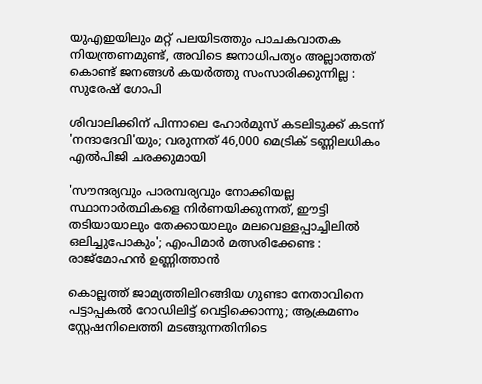യുഎഇയിലും മറ്റ് പലയിടത്തും പാചകവാതക നിയന്ത്രണമുണ്ട്, അവിടെ ജനാധിപത്യം അല്ലാത്തത് കൊണ്ട് ജനങ്ങൾ കയർത്തു സംസാരിക്കുന്നില്ല : സുരേഷ് ഗോപി

ശിവാലിക്കിന് പിന്നാലെ ഹോർമുസ് കടലിടുക്ക് കടന്ന് 'നന്ദാദേവി'യും; വരുന്നത് 46,000 മെട്രിക് ടണ്ണിലധികം എൽപിജി ചരക്കുമായി

'സൗന്ദര്യവും പാരമ്പര്യവും നോക്കിയല്ല സ്ഥാനാര്‍ത്ഥികളെ നിര്‍ണയിക്കുന്നത്, ഈട്ടി തടിയായാലും തേക്കായാലും മലവെള്ളപ്പാച്ചിലിൽ ഒലിച്ചുപോകും'; എംപിമാർ മത്സരിക്കേണ്ട : രാജ്‌മോഹൻ ഉണ്ണിത്താന്‍

കൊല്ലത്ത് ജാമ്യത്തിലിറങ്ങിയ ഗുണ്ടാ നേതാവിനെ പട്ടാപ്പകൽ റോഡിലിട്ട് വെട്ടിക്കൊന്നു; ആക്രമണം സ്റ്റേഷനിലെത്തി മടങ്ങുന്നതിനിടെ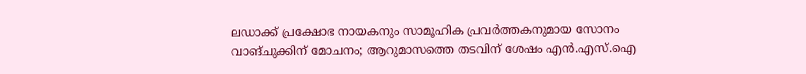ലഡാക്ക് പ്രക്ഷോഭ നായകനും സാമൂഹിക പ്രവർത്തകനുമായ സോനം വാങ്ചുക്കിന് മോചനം; ആറുമാസത്തെ തടവിന് ശേഷം എന്‍.എസ്.ഐ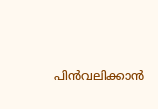പിൻവലിക്കാൻ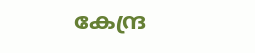കേന്ദ്ര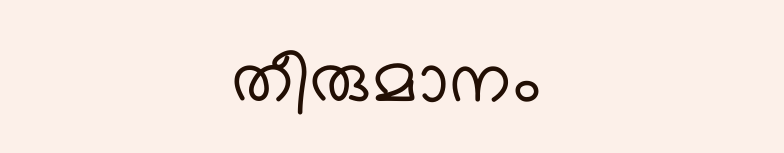തീരുമാനം